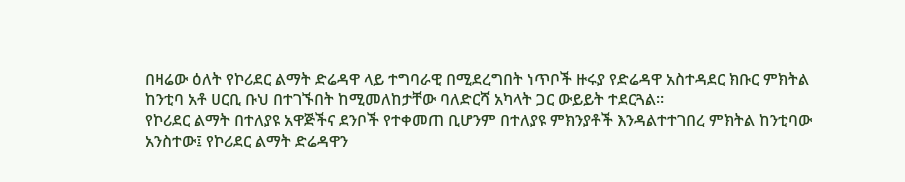በዛሬው ዕለት የኮሪደር ልማት ድሬዳዋ ላይ ተግባራዊ በሚደረግበት ነጥቦች ዙሩያ የድሬዳዋ አስተዳደር ክቡር ምክትል ከንቲባ አቶ ሀርቢ ቡህ በተገኙበት ከሚመለከታቸው ባለድርሻ አካላት ጋር ውይይት ተደርጓል።
የኮሪደር ልማት በተለያዩ አዋጅችና ደንቦች የተቀመጠ ቢሆንም በተለያዩ ምክንያቶች እንዳልተተገበረ ምክትል ከንቲባው አንስተው፤ የኮሪደር ልማት ድሬዳዋን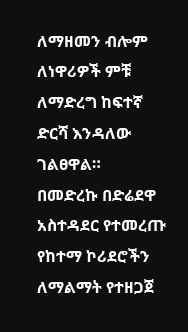ለማዘመን ብሎም ለነዋሪዎች ምቹ ለማድረግ ከፍተኛ ድርሻ እንዳለው ገልፀዋል።
በመድረኩ በድሬደዋ አስተዳደር የተመረጡ የከተማ ኮሪደሮችን ለማልማት የተዘጋጀ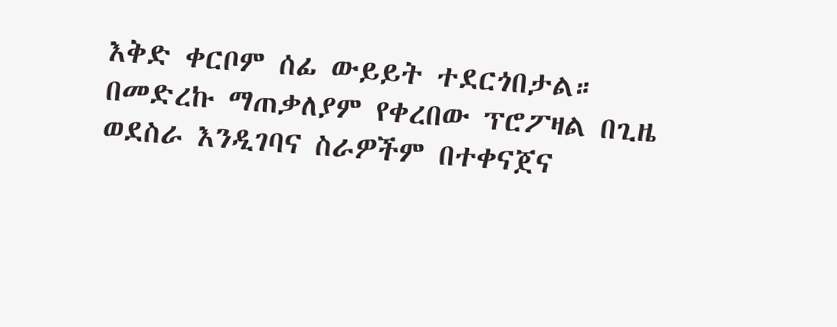እቅድ ቀርቦም ሰፊ ውይይት ተደርጎበታል።
በመድረኩ ማጠቃለያም የቀረበው ፕሮፖዛል በጊዜ ወደስራ እንዲገባና ስራዎችም በተቀናጀና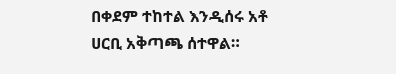በቀደም ተከተል እንዲሰሩ አቶ ሀርቢ አቅጣጫ ሰተዋል።